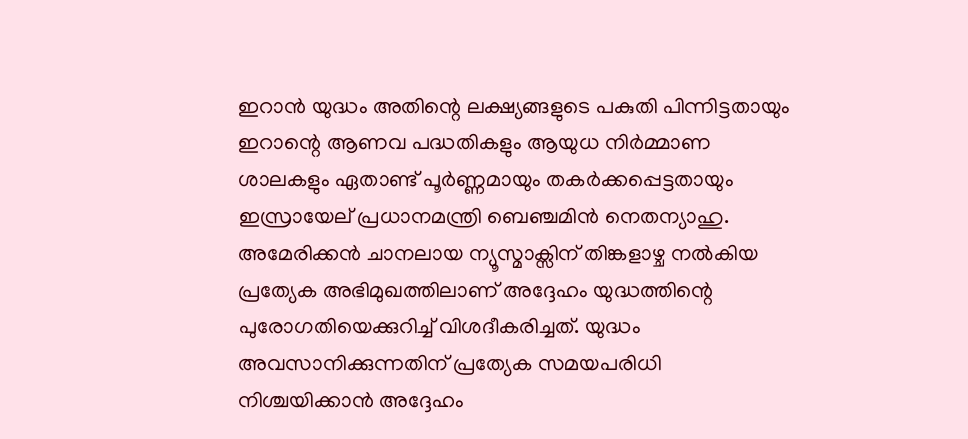ഇറാൻ യുദ്ധം അതിന്റെ ലക്ഷ്യങ്ങളുടെ പകുതി പിന്നിട്ടതായും ഇറാന്റെ ആണവ പദ്ധതികളും ആയുധ നിർമ്മാണ ശാലകളും ഏതാണ്ട് പൂർണ്ണമായും തകർക്കപ്പെട്ടതായും ഇസ്രായേല് പ്രധാനമന്ത്രി ബെഞ്ചമിൻ നെതന്യാഹു. അമേരിക്കൻ ചാനലായ ന്യൂസ്മാക്സിന് തിങ്കളാഴ്ച നൽകിയ പ്രത്യേക അഭിമുഖത്തിലാണ് അദ്ദേഹം യുദ്ധത്തിന്റെ പുരോഗതിയെക്കുറിച്ച് വിശദീകരിച്ചത്. യുദ്ധം അവസാനിക്കുന്നതിന് പ്രത്യേക സമയപരിധി നിശ്ചയിക്കാൻ അദ്ദേഹം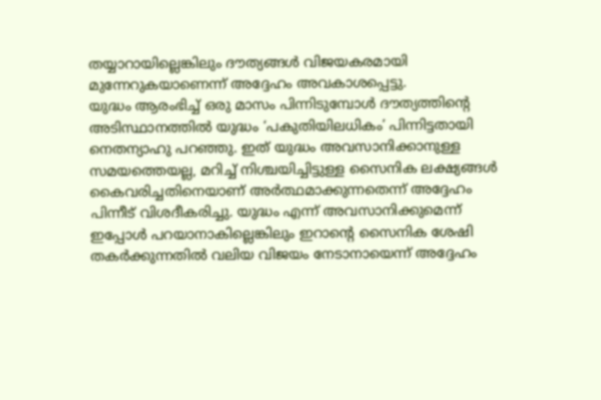തയ്യാറായില്ലെങ്കിലും ദൗത്യങ്ങൾ വിജയകരമായി മുന്നേറുകയാണെന്ന് അദ്ദേഹം അവകാശപ്പെട്ടു.
യുദ്ധം ആരംഭിച്ച് ഒരു മാസം പിന്നിടുമ്പോൾ ദൗത്യത്തിന്റെ അടിസ്ഥാനത്തിൽ യുദ്ധം ‘പകുതിയിലധികം’ പിന്നിട്ടതായി നെതന്യാഹു പറഞ്ഞു. ഇത് യുദ്ധം അവസാനിക്കാനുള്ള സമയത്തെയല്ല, മറിച്ച് നിശ്ചയിച്ചിട്ടുള്ള സൈനിക ലക്ഷ്യങ്ങൾ കൈവരിച്ചതിനെയാണ് അർത്ഥമാക്കുന്നതെന്ന് അദ്ദേഹം പിന്നീട് വിശദീകരിച്ചു. യുദ്ധം എന്ന് അവസാനിക്കുമെന്ന് ഇപ്പോൾ പറയാനാകില്ലെങ്കിലും ഇറാന്റെ സൈനിക ശേഷി തകർക്കുന്നതിൽ വലിയ വിജയം നേടാനായെന്ന് അദ്ദേഹം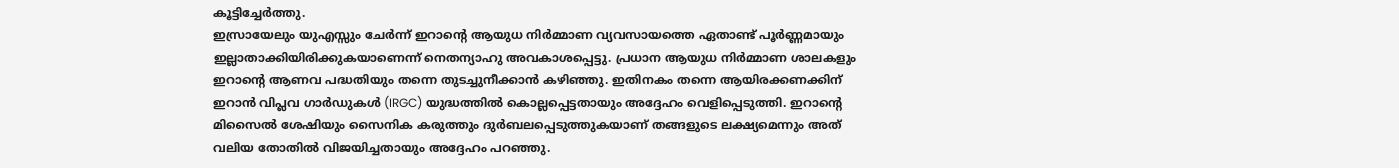കൂട്ടിച്ചേർത്തു.
ഇസ്രായേലും യുഎസ്സും ചേർന്ന് ഇറാന്റെ ആയുധ നിർമ്മാണ വ്യവസായത്തെ ഏതാണ്ട് പൂർണ്ണമായും ഇല്ലാതാക്കിയിരിക്കുകയാണെന്ന് നെതന്യാഹു അവകാശപ്പെട്ടു. പ്രധാന ആയുധ നിർമ്മാണ ശാലകളും ഇറാന്റെ ആണവ പദ്ധതിയും തന്നെ തുടച്ചുനീക്കാൻ കഴിഞ്ഞു. ഇതിനകം തന്നെ ആയിരക്കണക്കിന് ഇറാൻ വിപ്ലവ ഗാർഡുകൾ (IRGC) യുദ്ധത്തിൽ കൊല്ലപ്പെട്ടതായും അദ്ദേഹം വെളിപ്പെടുത്തി. ഇറാന്റെ മിസൈൽ ശേഷിയും സൈനിക കരുത്തും ദുർബലപ്പെടുത്തുകയാണ് തങ്ങളുടെ ലക്ഷ്യമെന്നും അത് വലിയ തോതിൽ വിജയിച്ചതായും അദ്ദേഹം പറഞ്ഞു.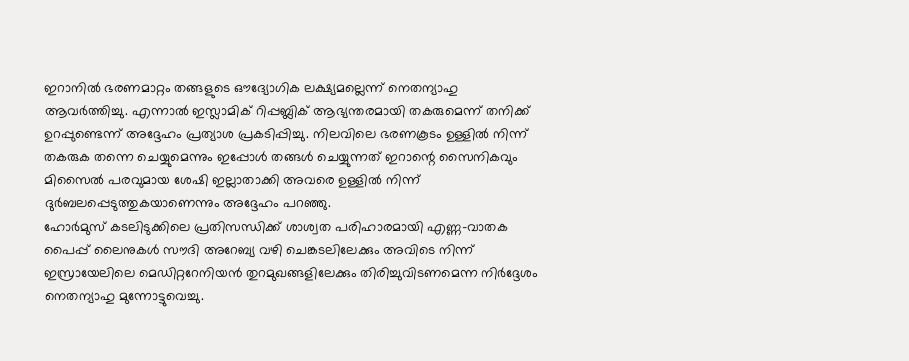ഇറാനിൽ ഭരണമാറ്റം തങ്ങളുടെ ഔദ്യോഗിക ലക്ഷ്യമല്ലെന്ന് നെതന്യാഹു ആവർത്തിച്ചു. എന്നാൽ ഇസ്ലാമിക് റിപ്പബ്ലിക് ആഭ്യന്തരമായി തകരുമെന്ന് തനിക്ക് ഉറപ്പുണ്ടെന്ന് അദ്ദേഹം പ്രത്യാശ പ്രകടിപ്പിച്ചു. നിലവിലെ ഭരണകൂടം ഉള്ളിൽ നിന്ന് തകരുക തന്നെ ചെയ്യുമെന്നും ഇപ്പോൾ തങ്ങൾ ചെയ്യുന്നത് ഇറാന്റെ സൈനികവും മിസൈൽ പരവുമായ ശേഷി ഇല്ലാതാക്കി അവരെ ഉള്ളിൽ നിന്ന് ദുർബലപ്പെടുത്തുകയാണെന്നും അദ്ദേഹം പറഞ്ഞു.
ഹോർമുസ് കടലിടുക്കിലെ പ്രതിസന്ധിക്ക് ശാശ്വത പരിഹാരമായി എണ്ണ-വാതക പൈപ്പ് ലൈനുകൾ സൗദി അറേബ്യ വഴി ചെങ്കടലിലേക്കും അവിടെ നിന്ന് ഇസ്രായേലിലെ മെഡിറ്ററേനിയൻ തുറമുഖങ്ങളിലേക്കും തിരിച്ചുവിടണമെന്ന നിർദ്ദേശം നെതന്യാഹു മുന്നോട്ടുവെച്ചു.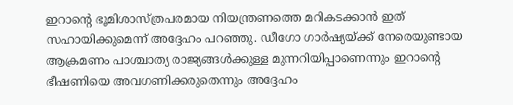ഇറാന്റെ ഭൂമിശാസ്ത്രപരമായ നിയന്ത്രണത്തെ മറികടക്കാൻ ഇത് സഹായിക്കുമെന്ന് അദ്ദേഹം പറഞ്ഞു. ഡീഗോ ഗാർഷ്യയ്ക്ക് നേരെയുണ്ടായ ആക്രമണം പാശ്ചാത്യ രാജ്യങ്ങൾക്കുള്ള മുന്നറിയിപ്പാണെന്നും ഇറാന്റെ ഭീഷണിയെ അവഗണിക്കരുതെന്നും അദ്ദേഹം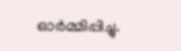ഓർമ്മിപ്പിച്ചു.